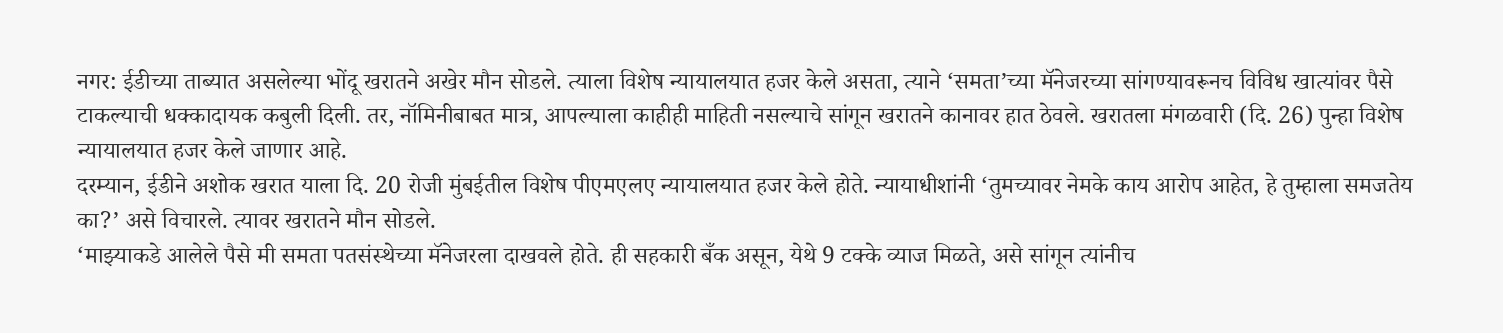नगर: ईडीच्या ताब्यात असलेल्या भोंदू खरातने अखेर मौन सोडले. त्याला विशेष न्यायालयात हजर केले असता, त्याने ‘समता’च्या मॅनेजरच्या सांगण्यावरूनच विविध खात्यांवर पैसे टाकल्याची धक्कादायक कबुली दिली. तर, नॉमिनीबाबत मात्र, आपल्याला काहीही माहिती नसल्याचे सांगून खरातने कानावर हात ठेवले. खरातला मंगळवारी (दि. 26) पुन्हा विशेष न्यायालयात हजर केले जाणार आहे.
दरम्यान, ईडीने अशोक खरात याला दि. 20 रोजी मुंबईतील विशेष पीएमएलए न्यायालयात हजर केले होते. न्यायाधीशांनी ‘तुमच्यावर नेमके काय आरोप आहेत, हे तुम्हाला समजतेय का?’ असे विचारले. त्यावर खरातने मौन सोडले.
‘माझ्याकडे आलेले पैसे मी समता पतसंस्थेच्या मॅनेजरला दाखवले होते. ही सहकारी बँक असून, येथे 9 टक्के व्याज मिळते, असे सांगून त्यांनीच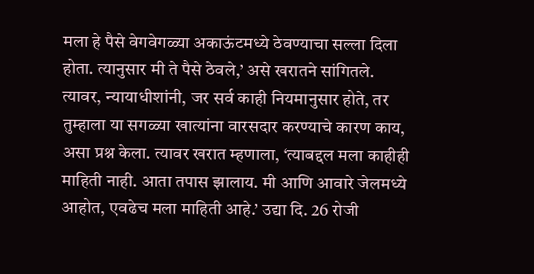मला हे पैसे वेगवेगळ्या अकाऊंटमध्ये ठेवण्याचा सल्ला दिला होता. त्यानुसार मी ते पैसे ठेवले,’ असे खरातने सांगितले.
त्यावर, न्यायाधीशांनी, जर सर्व काही नियमानुसार होते, तर तुम्हाला या सगळ्या खात्यांना वारसदार करण्याचे कारण काय, असा प्रश्न केला. त्यावर खरात म्हणाला, ‘त्याबद्दल मला काहीही माहिती नाही. आता तपास झालाय. मी आणि आवारे जेलमध्ये आहोत, एवढेच मला माहिती आहे.’ उद्या दि. 26 रोजी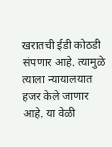खरातची ईडी कोठडी संपणार आहे. त्यामुळे त्याला न्यायालयात हजर केले जाणार आहे. या वेळी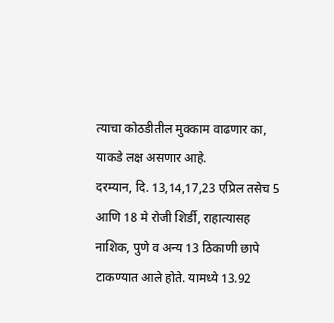त्याचा कोठडीतील मुक्काम वाढणार का, याकडे लक्ष असणार आहे.
दरम्यान, दि. 13,14,17,23 एप्रिल तसेच 5 आणि 18 मे रोजी शिर्डी, राहात्यासह नाशिक, पुणे व अन्य 13 ठिकाणी छापे टाकण्यात आले होते. यामध्ये 13.92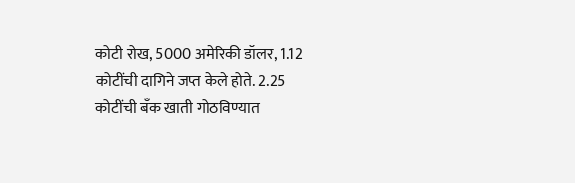कोटी रोख, 5000 अमेरिकी डॉलर, 1.12 कोटींची दागिने जप्त केले होते. 2.25 कोटींची बँक खाती गोठविण्यात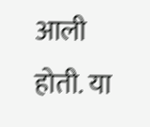आली होती. या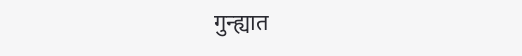गुन्ह्यात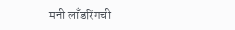मनी लाँडरिंगची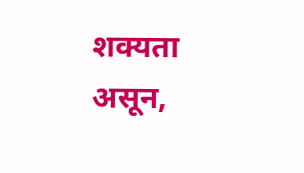शक्यता असून,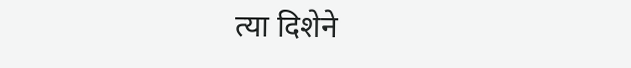त्या दिशेने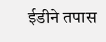ईडीने तपास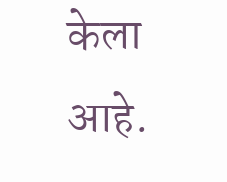केला आहे.